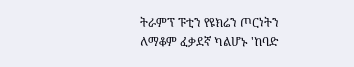ትራምፕ ፑቲን የዩክሬን ጦርነትን ለማቆም ፈቃደኛ ካልሆኑ 'ከባድ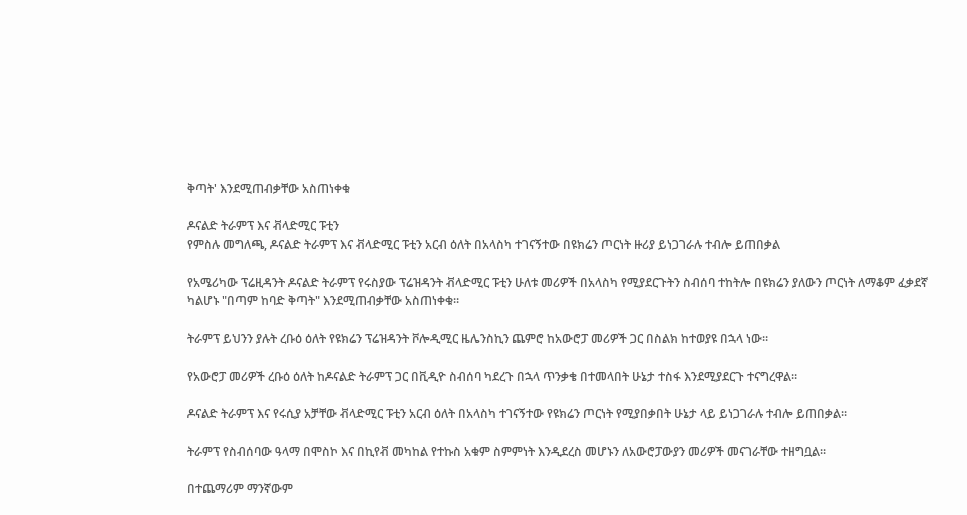ቅጣት' እንደሚጠብቃቸው አስጠነቀቁ

ዶናልድ ትራምፕ እና ቭላድሚር ፑቲን
የምስሉ መግለጫ, ዶናልድ ትራምፕ እና ቭላድሚር ፑቲን አርብ ዕለት በአላስካ ተገናኝተው በዩክሬን ጦርነት ዙሪያ ይነጋገራሉ ተብሎ ይጠበቃል

የአሜሪካው ፕሬዚዳንት ዶናልድ ትራምፕ የሩስያው ፕሬዝዳንት ቭላድሚር ፑቲን ሁለቱ መሪዎች በአላስካ የሚያደርጉትን ስብሰባ ተከትሎ በዩክሬን ያለውን ጦርነት ለማቆም ፈቃደኛ ካልሆኑ "በጣም ከባድ ቅጣት" እንደሚጠብቃቸው አስጠነቀቁ።

ትራምፕ ይህንን ያሉት ረቡዕ ዕለት የዩክሬን ፕሬዝዳንት ቮሎዲሚር ዜሌንስኪን ጨምሮ ከአውሮፓ መሪዎች ጋር በስልክ ከተወያዩ በኋላ ነው።

የአውሮፓ መሪዎች ረቡዕ ዕለት ከዶናልድ ትራምፕ ጋር በቪዲዮ ስብሰባ ካደረጉ በኋላ ጥንቃቄ በተመላበት ሁኔታ ተስፋ እንደሚያደርጉ ተናግረዋል።

ዶናልድ ትራምፕ እና የሩሲያ አቻቸው ቭላድሚር ፑቲን አርብ ዕለት በአላስካ ተገናኝተው የዩክሬን ጦርነት የሚያበቃበት ሁኔታ ላይ ይነጋገራሉ ተብሎ ይጠበቃል።

ትራምፕ የስብሰባው ዓላማ በሞስኮ እና በኪየቭ መካከል የተኩስ አቁም ስምምነት እንዲደረስ መሆኑን ለአውሮፓውያን መሪዎች መናገራቸው ተዘግቧል።

በተጨማሪም ማንኛውም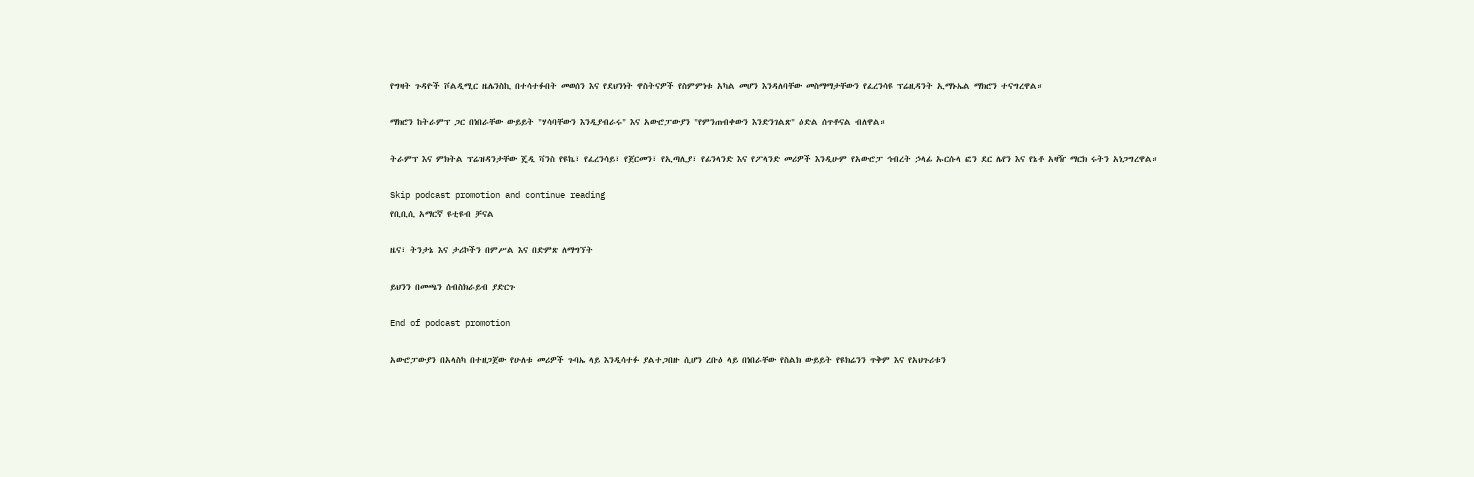የግዛት ጉዳዮች ቮልዲሚር ዜሌንስኪ በተሳተፉበት መወሰን እና የደህንነት ዋስትናዎች የስምምነቱ አካል መሆን እንዳለባቸው መስማማታቸውን የፈረንሳዩ ፕሬዚዳንት ኢማኑኤል ማክሮን ተናግረዋል።

ማክሮን ከትራምፕ ጋር በነበራቸው ውይይት "ሃሳባቸውን እንዲያብራሩ" እና አውሮፓውያን "የምንጠብቀውን እንድንገልጽ" ዕድል ሰጥቶናል ብለዋል።

ትራምፕ እና ምክትል ፕሬዝዳንታቸው ጄዲ ቫንስ የዩኬ፣ የፈረንሳይ፣ የጀርመን፣ የኢጣሊያ፣ የፊንላንድ እና የፖላንድ መሪዎች እንዲሁም የአውሮፓ ኅብረት ኃላፊ ኡርሱላ ፎን ደር ሌየን እና የኔቶ አዛዥ ማርክ ሩትን አነጋግረዋል።

Skip podcast promotion and continue reading
የቢቢሲ አማርኛ ዩቲዩብ ቻናል

ዜና፣ ትንታኔ እና ታሪኮችን በምሥል እና በድምጽ ለማግኘት

ይህንን በመጫን ሰብስክራይብ ያድርጉ

End of podcast promotion

አውሮፓውያን በአላስካ በተዘጋጀው የሁለቱ መሪዎች ጉባኤ ላይ እንዲሳተፉ ያልተጋበዙ ሲሆን ረቡዕ ላይ በነበራቸው የስልክ ውይይት የዩክሬንን ጥቅም እና የአህጉሪቱን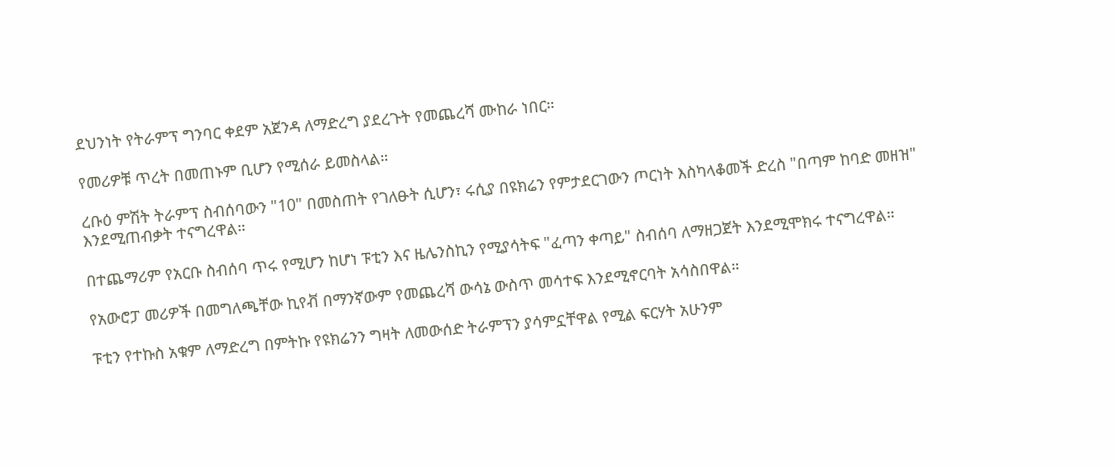ደህንነት የትራምፕ ግንባር ቀደም አጀንዳ ለማድረግ ያደረጉት የመጨረሻ ሙከራ ነበር።

የመሪዎቹ ጥረት በመጠኑም ቢሆን የሚሰራ ይመስላል።

ረቡዕ ምሽት ትራምፕ ስብሰባውን "10" በመስጠት የገለፁት ሲሆን፣ ሩሲያ በዩክሬን የምታደርገውን ጦርነት እስካላቆመች ድረስ "በጣም ከባድ መዘዝ" እንደሚጠብቃት ተናግረዋል።

በተጨማሪም የአርቡ ስብሰባ ጥሩ የሚሆን ከሆነ ፑቲን እና ዜሌንስኪን የሚያሳትፍ "ፈጣን ቀጣይ" ስብሰባ ለማዘጋጀት እንደሚሞክሩ ተናግረዋል።

የአውሮፓ መሪዎች በመግለጫቸው ኪየቭ በማንኛውም የመጨረሻ ውሳኔ ውስጥ መሳተፍ እንደሚኖርባት አሳስበዋል።

ፑቲን የተኩስ አቁም ለማድረግ በምትኩ የዩክሬንን ግዛት ለመውሰድ ትራምፕን ያሳምኗቸዋል የሚል ፍርሃት አሁንም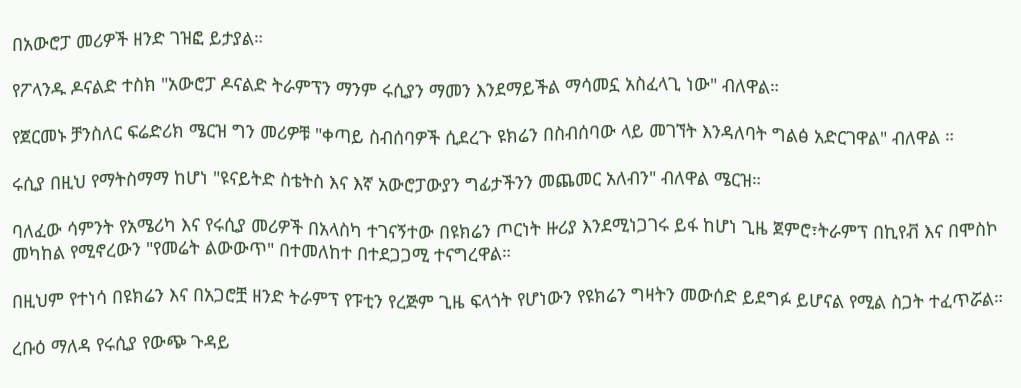በአውሮፓ መሪዎች ዘንድ ገዝፎ ይታያል።

የፖላንዱ ዶናልድ ተስክ "አውሮፓ ዶናልድ ትራምፕን ማንም ሩሲያን ማመን እንደማይችል ማሳመኗ አስፈላጊ ነው" ብለዋል።

የጀርመኑ ቻንስለር ፍሬድሪክ ሜርዝ ግን መሪዎቹ "ቀጣይ ስብሰባዎች ሲደረጉ ዩክሬን በስብሰባው ላይ መገኘት እንዳለባት ግልፅ አድርገዋል" ብለዋል ።

ሩሲያ በዚህ የማትስማማ ከሆነ "ዩናይትድ ስቴትስ እና እኛ አውሮፓውያን ግፊታችንን መጨመር አለብን" ብለዋል ሜርዝ።

ባለፈው ሳምንት የአሜሪካ እና የሩሲያ መሪዎች በአላስካ ተገናኝተው በዩክሬን ጦርነት ዙሪያ እንደሚነጋገሩ ይፋ ከሆነ ጊዜ ጀምሮ፣ትራምፕ በኪየቭ እና በሞስኮ መካከል የሚኖረውን "የመሬት ልውውጥ" በተመለከተ በተደጋጋሚ ተናግረዋል።

በዚህም የተነሳ በዩክሬን እና በአጋሮቿ ዘንድ ትራምፕ የፑቲን የረጅም ጊዜ ፍላጎት የሆነውን የዩክሬን ግዛትን መውሰድ ይደግፉ ይሆናል የሚል ስጋት ተፈጥሯል።

ረቡዕ ማለዳ የሩሲያ የውጭ ጉዳይ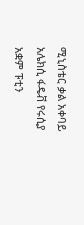ሚኒስቴር ቃል አቀባይ አሌክሲ ፋዴቭ የሩሲያ አቋም ፑቲን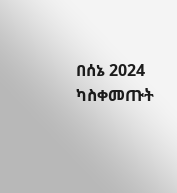በሰኔ 2024 ካስቀመጡት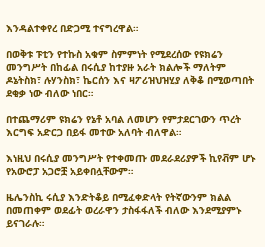እንዳልተቀየረ በድጋሚ ተናግረዋል።

በወቅቱ ፑቲን የተኩስ አቁም ስምምነት የሚደረሰው የዩክሬን መንግሥት በከፊል በሩሲያ ከተያዙ አራት ክልሎች ማለትም ዶኔትስክ፣ ሉሃንስክ፣ ኬርሰን እና ዛፖሪዝህዝሂያ ለቅቆ በሚወጣበት ደቂቃ ነው ብለው ነበር።

በተጨማሪም ዩክሬን የኔቶ አባል ለመሆን የምታደርገውን ጥረት እርግፍ አድርጋ በይፋ መተው አለባት ብለዋል።

እነዚህ በሩሲያ መንግሥት የተቀመጡ መደራደሪያዎች ኪየቭም ሆኑ የአውሮፓ አጋሮቿ አይቀበሏቸውም።

ዜሌንስኪ ሩሲያ እንድትቆይ በሚፈቀድላት የትኛውንም ክልል በመጠቀም ወደፊት ወረራዋን ታስፋፋለች ብለው እንደሚያምኑ ይናገራሉ።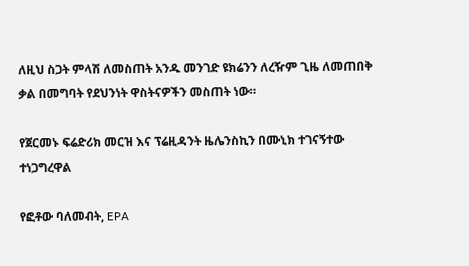ለዚህ ስጋት ምላሽ ለመስጠት አንዱ መንገድ ዩክሬንን ለረዥም ጊዜ ለመጠበቅ ቃል በመግባት የደህንነት ዋስትናዎችን መስጠት ነው።

የጀርመኑ ፍሬድሪክ መርዝ እና ፕሬዚዳንት ዜሌንስኪን በሙኒክ ተገናኝተው ተነጋግረዋል

የፎቶው ባለመብት, EPA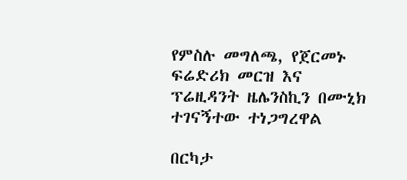የምስሉ መግለጫ, የጀርመኑ ፍሬድሪክ መርዝ እና ፕሬዚዳንት ዜሌንስኪን በሙኒክ ተገናኝተው ተነጋግረዋል

በርካታ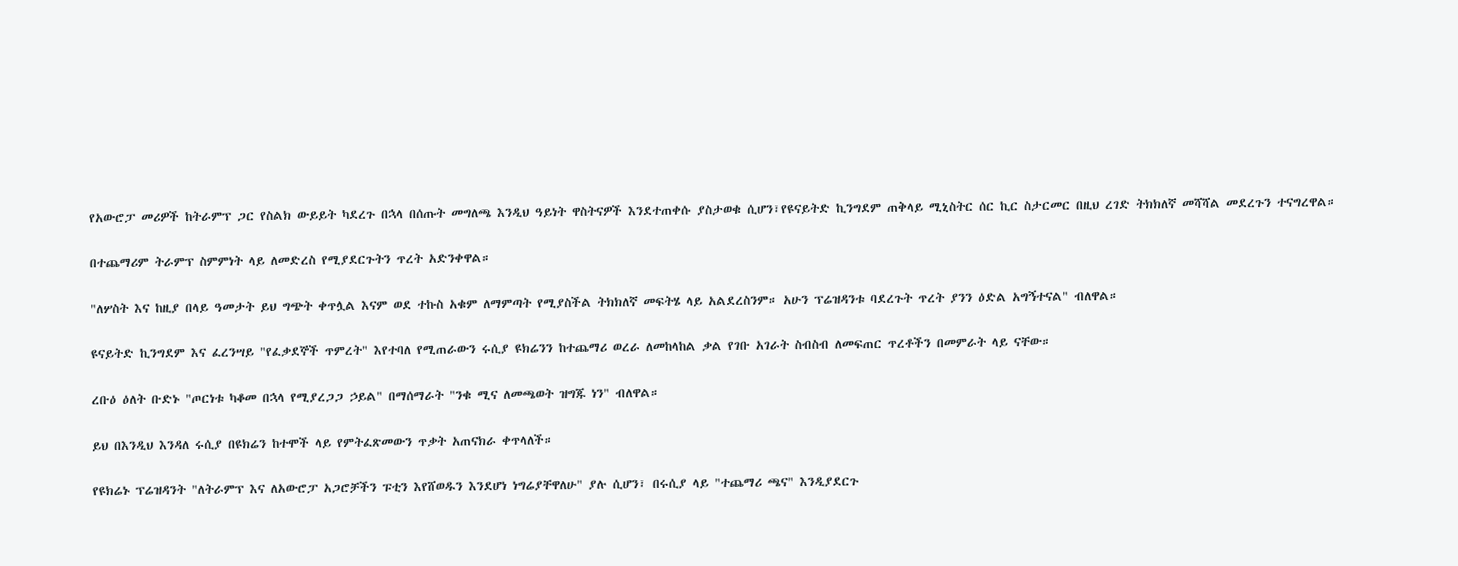የአውሮፓ መሪዎች ከትራምፕ ጋር የስልክ ውይይት ካደረጉ በኋላ በሰጡት መግለጫ እንዲህ ዓይነት ዋስትናዎች እንደተጠቀሱ ያስታወቁ ሲሆን፣የዩናይትድ ኪንግደም ጠቅላይ ሚኒስትር ሰር ኪር ስታርመር በዚህ ረገድ ትክክለኛ መሻሻል መደረጉን ተናግረዋል።

በተጨማሪም ትራምፕ ስምምነት ላይ ለመድረስ የሚያደርጉትን ጥረት አድንቀዋል።

"ለሦስት እና ከዚያ በላይ ዓመታት ይህ ግጭት ቀጥሏል እናም ወደ ተኩስ አቁም ለማምጣት የሚያስችል ትክክለኛ መፍትሄ ላይ አልደረስንም። አሁን ፕሬዝዳንቱ ባደረጉት ጥረት ያንን ዕድል አግኝተናል" ብለዋል።

ዩናይትድ ኪንግደም እና ፈረንሣይ "የፈቃደኞች ጥምረት" እየተባለ የሚጠራውን ሩሲያ ዩክሬንን ከተጨማሪ ወረራ ለመከላከል ቃል የገቡ አገራት ስብስብ ለመፍጠር ጥረቶችን በመምራት ላይ ናቸው።

ረቡዕ ዕለት ቡድኑ "ጦርነቱ ካቆመ በኋላ የሚያረጋጋ ኃይል" በማሰማራት "ንቁ ሚና ለመጫወት ዝግጁ ነን" ብለዋል።

ይህ በእንዲህ እንዳለ ሩሲያ በዩክሬን ከተሞች ላይ የምትፈጽመውን ጥቃት አጠናክራ ቀጥላለች።

የዩክሬኑ ፕሬዝዳንት "ለትራምፕ እና ለአውሮፓ አጋሮቻችን ፑቲን እየሸወዱን እንደሆነ ነግሬያቸዋለሁ" ያሉ ሲሆን፣ በሩሲያ ላይ "ተጨማሪ ጫና" እንዲያደርጉ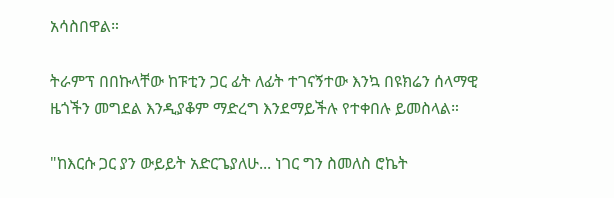አሳስበዋል።

ትራምፕ በበኩላቸው ከፑቲን ጋር ፊት ለፊት ተገናኝተው እንኳ በዩክሬን ሰላማዊ ዜጎችን መግደል እንዲያቆም ማድረግ እንደማይችሉ የተቀበሉ ይመስላል።

"ከእርሱ ጋር ያን ውይይት አድርጌያለሁ... ነገር ግን ስመለስ ሮኬት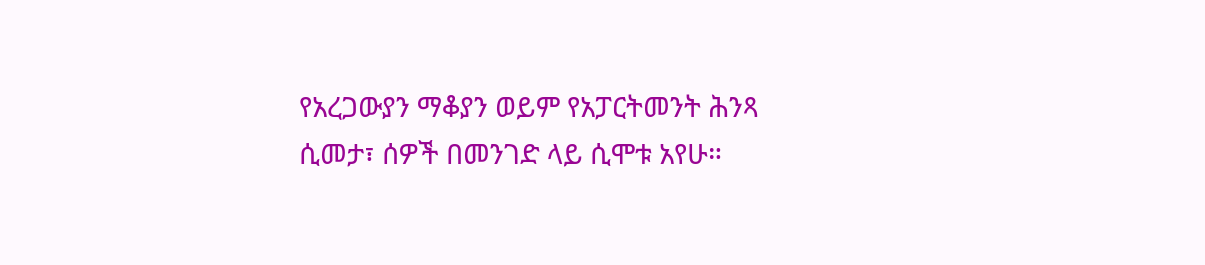የአረጋውያን ማቆያን ወይም የአፓርትመንት ሕንጻ ሲመታ፣ ሰዎች በመንገድ ላይ ሲሞቱ አየሁ።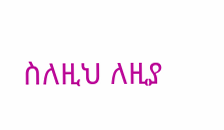ስለዚህ ለዚያ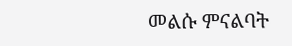መልሱ ምናልባት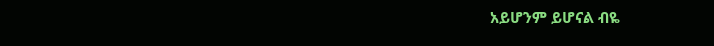አይሆንም ይሆናል ብዬ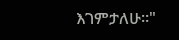እገምታለሁ።"